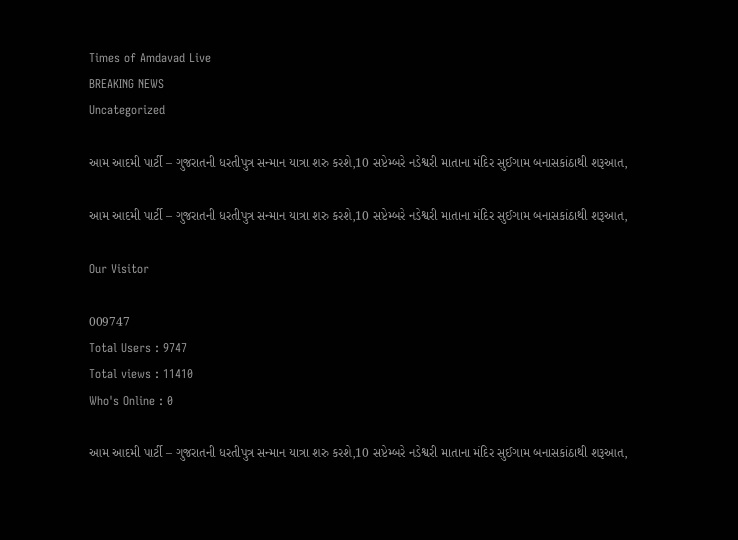Times of Amdavad Live
BREAKING NEWS
Uncategorized

આમ આદમી પાર્ટી – ગુજરાતની ધરતીપુત્ર સન્માન યાત્રા શરુ કરશે,10 સપ્ટેમ્બરે નડેશ્વરી માતાના મંદિર સુઈગામ બનાસકાંઠાથી શરૂઆત,

આમ આદમી પાર્ટી – ગુજરાતની ધરતીપુત્ર સન્માન યાત્રા શરુ કરશે,10 સપ્ટેમ્બરે નડેશ્વરી માતાના મંદિર સુઈગામ બનાસકાંઠાથી શરૂઆત,

Our Visitor

009747
Total Users : 9747
Total views : 11410
Who's Online : 0

આમ આદમી પાર્ટી – ગુજરાતની ધરતીપુત્ર સન્માન યાત્રા શરુ કરશે,10 સપ્ટેમ્બરે નડેશ્વરી માતાના મંદિર સુઈગામ બનાસકાંઠાથી શરૂઆત,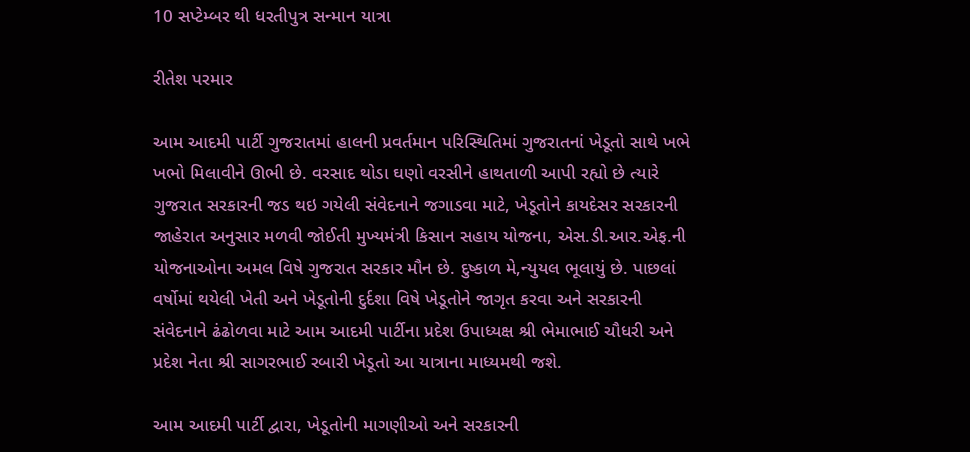10 સપ્ટેમ્બર થી ધરતીપુત્ર સન્માન યાત્રા

રીતેશ પરમાર

આમ આદમી પાર્ટી ગુજરાતમાં હાલની પ્રવર્તમાન પરિસ્થિતિમાં ગુજરાતનાં ખેડૂતો સાથે ખભે ખભો મિલાવીને ઊભી છે. વરસાદ થોડા ઘણો વરસીને હાથતાળી આપી રહ્યો છે ત્યારે ગુજરાત સરકારની જડ થઇ ગયેલી સંવેદનાને જગાડવા માટે, ખેડૂતોને કાયદેસર સરકારની જાહેરાત અનુસાર મળવી જોઈતી મુખ્યમંત્રી કિસાન સહાય યોજના, એસ.ડી.આર.એફ.ની યોજનાઓના અમલ વિષે ગુજરાત સરકાર મૌન છે. દુષ્કાળ મે,ન્યુયલ ભૂલાયું છે. પાછલાં વર્ષોમાં થયેલી ખેતી અને ખેડૂતોની દુર્દશા વિષે ખેડૂતોને જાગૃત કરવા અને સરકારની સંવેદનાને ઢંઢોળવા માટે આમ આદમી પાર્ટીના પ્રદેશ ઉપાધ્યક્ષ શ્રી ભેમાભાઈ ચૌધરી અને પ્રદેશ નેતા શ્રી સાગરભાઈ રબારી ખેડૂતો આ યાત્રાના માધ્યમથી જશે.

આમ આદમી પાર્ટી દ્વારા, ખેડૂતોની માગણીઓ અને સરકારની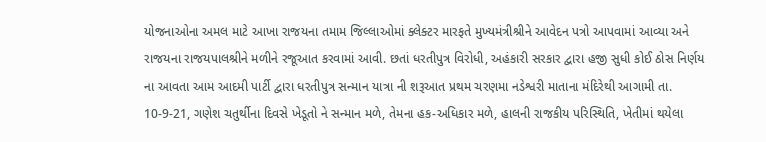યોજનાઓના અમલ માટે આખા રાજયના તમામ જિલ્લાઓમાં ક્લેક્ટર મારફતે મુખ્યમંત્રીશ્રીને આવેદન પત્રો આપવામાં આવ્યા અને રાજયના રાજયપાલશ્રીને મળીને રજૂઆત કરવામાં આવી. છતાં ધરતીપુત્ર વિરોધી, અહંકારી સરકાર દ્વારા હજી સુધી કોઈ ઠોસ નિર્ણય ના આવતા આમ આદમી પાર્ટી દ્વારા ધરતીપુત્ર સન્માન યાત્રા ની શરૂઆત પ્રથમ ચરણમા નડેશ્વરી માતાના મંદિરેથી આગામી તા. 10-9-21, ગણેશ ચતુર્થીના દિવસે ખેડૂતો ને સન્માન મળે, તેમના હક-અધિકાર મળે, હાલની રાજકીય પરિસ્થિતિ, ખેતીમાં થયેલા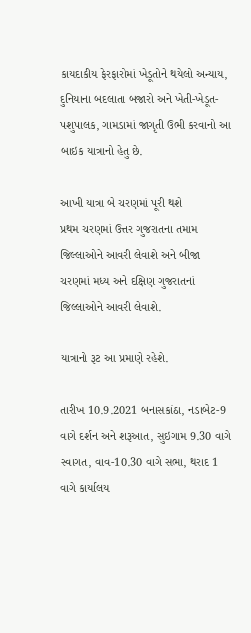કાયદાકીય ફેરફારોમાં ખેડૂતોને થયેલો અન્યાય, દુનિયાના બદલાતા બજારો અને ખેતી-ખેડૂત-પશુપાલક, ગામડામાં જાગૃતી ઉભી કરવાનો આ બાઇક યાત્રાનો હેતુ છે.

આખી યાત્રા બે ચરણમાં પૂરી થશે
પ્રથમ ચરણમાં ઉત્તર ગુજરાતના તમામ જિલ્લાઓને આવરી લેવાશે અને બીજા ચરણમાં મધ્ય અને દક્ષિણ ગુજરાતનાં જિલ્લાઓને આવરી લેવાશે.

યાત્રાનો રૂટ આ પ્રમાણે રહેશે.

તારીખ 10.9.2021 બનાસકાંઠા, નડાબેટ-9 વાગે દર્શન અને શરૂઆત, સુઇગામ 9.30 વાગે સ્વાગત, વાવ-10.30 વાગે સભા, થરાદ 1 વાગે કાર્યાલય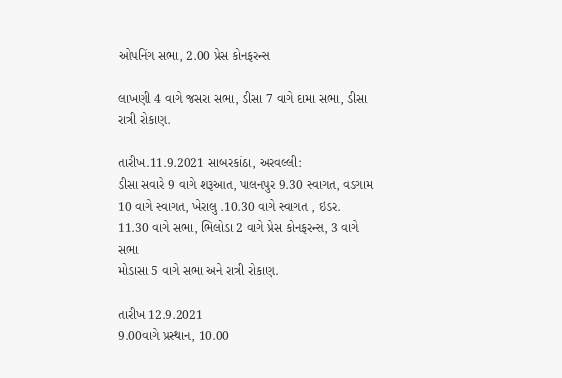ઓપનિંગ સભા, 2.00 પ્રેસ કોનફરન્સ

લાખણી 4 વાગે જસરા સભા, ડીસા 7 વાગે દામા સભા, ડીસા રાત્રી રોકાણ.

તારીખ.11.9.2021 સાબરકાંઠા, અરવલ્લી:
ડીસા સવારે 9 વાગે શરૂઆત, પાલનપુર 9.30 સ્વાગત, વડગામ 10 વાગે સ્વાગત, ખેરાલુ .10.30 વાગે સ્વાગત , ઇડર. 11.30 વાગે સભા, ભિલોડા 2 વાગે પ્રેસ કોનફરન્સ, 3 વાગે સભા
મોડાસા 5 વાગે સભા અને રાત્રી રોકાણ.

તારીખ 12.9.2021
9.00વાગે પ્રસ્થાન, 10.00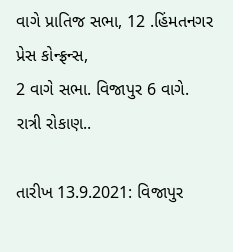વાગે પ્રાતિજ સભા, 12 .હિંમતનગર પ્રેસ કોન્ફ્રન્સ,
2 વાગે સભા. વિજાપુર 6 વાગે. રાત્રી રોકાણ..

તારીખ 13.9.2021: વિજાપુર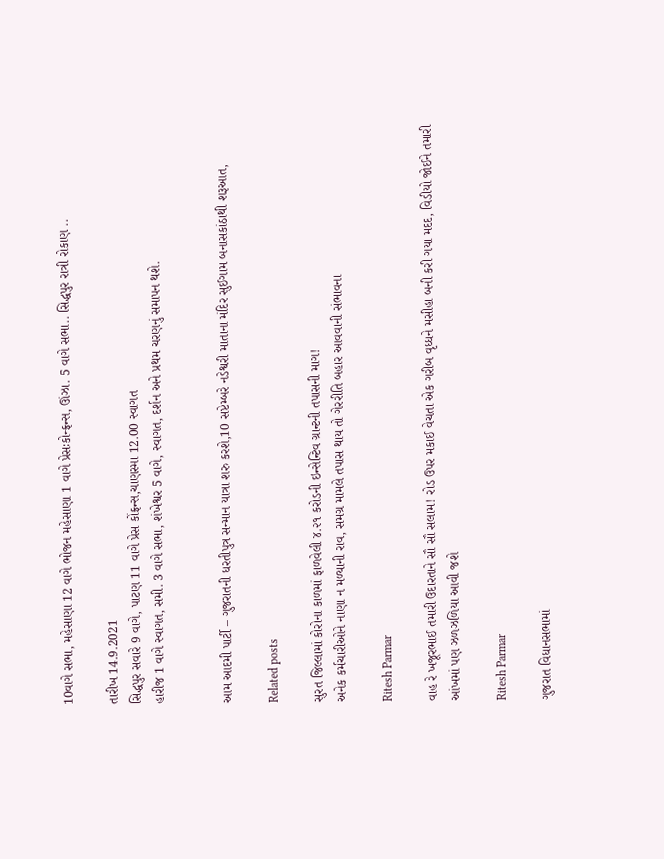10વાગે સભા, મહેસાણા 12 વાગે ભોજન મહેસાણા 1 વાગે પ્રેસઃકોન્ફ્રન્સ, ઊંઝા. 5 વાગે સભા.. સિદ્ધપુર રાત્રી રોકાણ ..

તારીખ 14.9.2021
સિદ્ધપુર સવારે 9 વાગે, પાટણ 11 વાગે પ્રેસ કોંફ્રન્સ,ચાણસ્મા 12.00 સ્વાગત
હારીજ 1 વાગે સ્વાગત, સમી. 3 વાગે સભા, શંખેશ્વર 5 વાગે, સ્વાગત, દર્શન અને પ્રથમ ચરણનું સમાપન થશે.


આમ આદમી પાર્ટી – ગુજરાતની ધરતીપુત્ર સન્માન યાત્રા શરુ કરશે,10 સપ્ટેમ્બરે નડેશ્વરી માતાના મંદિર સુઈગામ બનાસકાંઠાથી શરૂઆત,

Related posts

સુરત જિલ્લામાં કોરોના કાળમાં ફાળવેલી ૪.૨૧ કરોડની ઇન્સેન્ટિવ ગ્રાન્ટની તપાસની માગ!
અનેક કર્મચારીઓને નાણા ન મળ્યાની રાવ, સમગ્ર મામલે તપાસ થાય તો ગેરરીતિ બહાર આવવાની સંભાવના

Ritesh Parmar

વાહ રે ખજૂરભાઈ તમારી ઉદારતાને સૌ સૌ સલામ! રોડ ઉપર મકાઈ વેચતા એક ગરીબ વૃધ્ધને મસીહા બની કરી ગયા મદદ, વિડીયો જોઈને તમારી આંખમાં પણ ઝળઝળિયા આવી જશે

Ritesh Parmar

ગુજરાત વિધાનસભામાં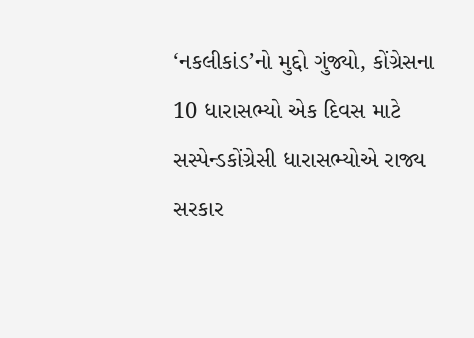‘નકલીકાંડ’નો મુદ્દો ગુંજ્યો, કોંગ્રેસના 10 ધારાસભ્યો એક દિવસ માટે સસ્પેન્ડકોંગ્રેસી ધારાસભ્યોએ રાજ્ય સરકાર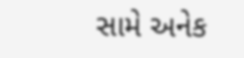સામે અનેક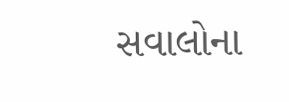સવાલોના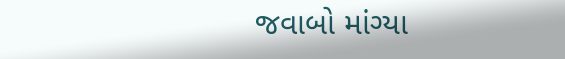જવાબો માંગ્યા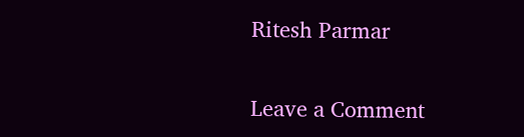Ritesh Parmar

Leave a Comment